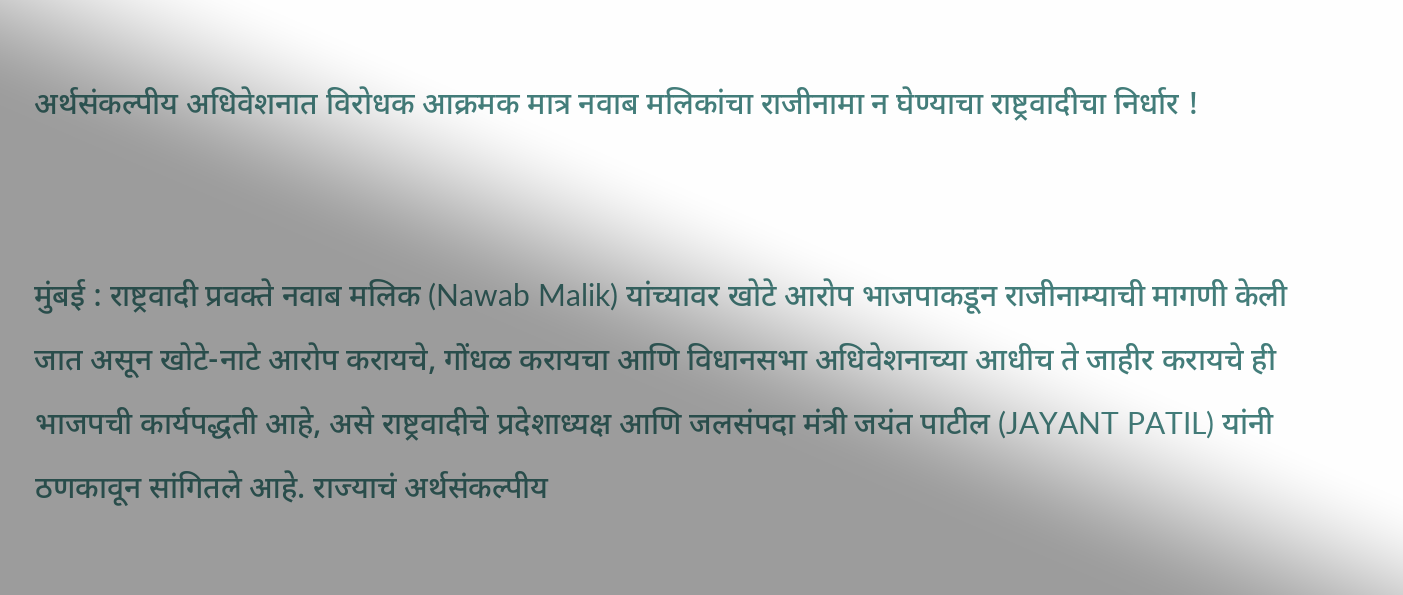अर्थसंकल्पीय अधिवेशनात विरोधक आक्रमक मात्र नवाब मलिकांचा राजीनामा न घेण्याचा राष्ट्रवादीचा निर्धार !


मुंबई : राष्ट्रवादी प्रवक्ते नवाब मलिक (Nawab Malik) यांच्यावर खोटे आरोप भाजपाकडून राजीनाम्याची मागणी केली जात असून खोटे-नाटे आरोप करायचे, गोंधळ करायचा आणि विधानसभा अधिवेशनाच्या आधीच ते जाहीर करायचे ही भाजपची कार्यपद्धती आहे, असे राष्ट्रवादीचे प्रदेशाध्यक्ष आणि जलसंपदा मंत्री जयंत पाटील (JAYANT PATIL) यांनी ठणकावून सांगितले आहे. राज्याचं अर्थसंकल्पीय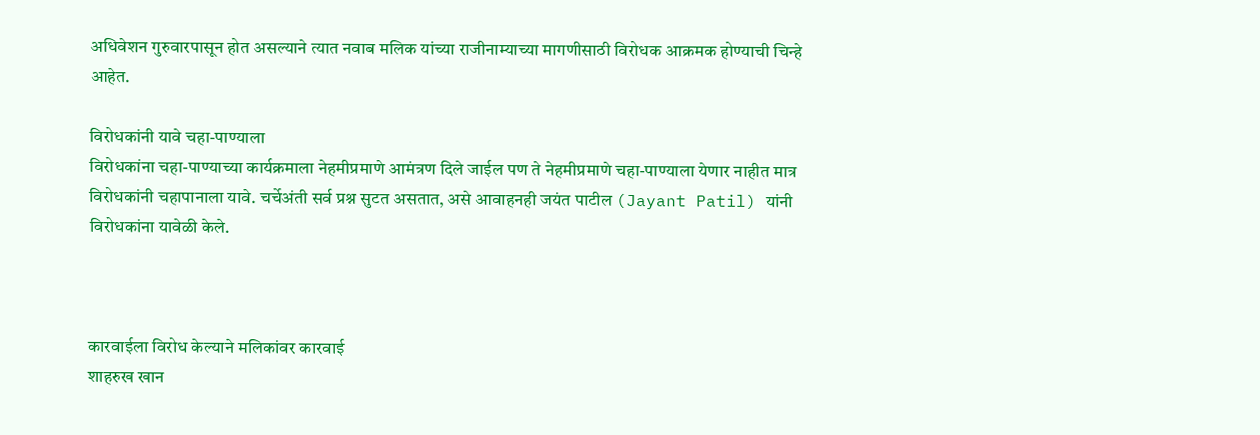अधिवेशन गुरुवारपासून होत असल्याने त्यात नवाब मलिक यांच्या राजीनाम्याच्या मागणीसाठी विरोधक आक्रमक होण्याची चिन्हे आहेत.

विरोधकांनी यावे चहा-पाण्याला
विरोधकांना चहा-पाण्याच्या कार्यक्रमाला नेहमीप्रमाणे आमंत्रण दिले जाईल पण ते नेहमीप्रमाणे चहा-पाण्याला येणार नाहीत मात्र विरोधकांनी चहापानाला यावे. चर्चेअंती सर्व प्रश्न सुटत असतात, असे आवाहनही जयंत पाटील (Jayant Patil) यांनी विरोधकांना यावेळी केले.



कारवाईला विरोध केल्याने मलिकांवर कारवाई
शाहरुख खान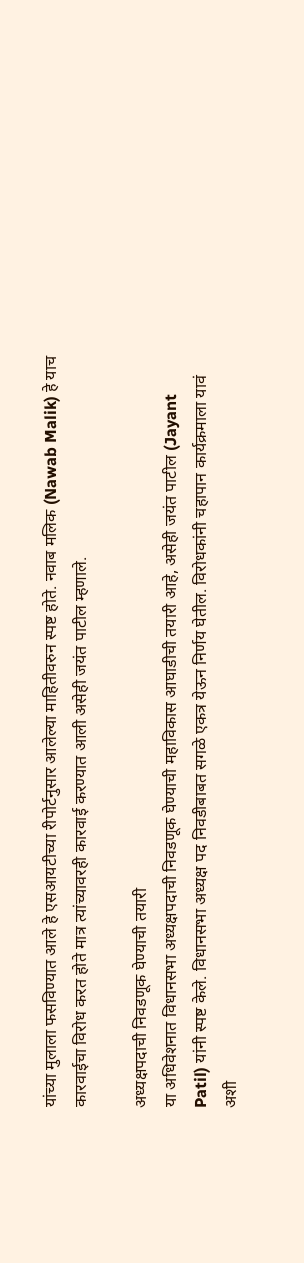यांच्या मुलाला फसविण्यात आले हे एसआयटीच्या रीपोर्टनुसार आलेल्या माहितीवरुन स्पष्ट होते. नवाब मलिक (Nawab Malik) हे याच कारवाईचा विरोध करत होते मात्र त्यांच्यावरही कारवाई करण्यात आली असेही जयंत पाटील म्हणाले.

अध्यक्षपदाची निवडणूक घेण्याची तयारी
या अधिवेशनात विधानसभा अध्यक्षपदाची निवडणूक घेण्याची महाविकास आघाडीची तयारी आहे, असेही जयंत पाटील (Jayant Patil) यांनी स्पष्ट केले. विधानसभा अध्यक्ष पद निवडीबाबत सगळे एकत्र येऊन निर्णय घेतील. विरोधकांनी चहापान कार्यक्रमाला यावं अशी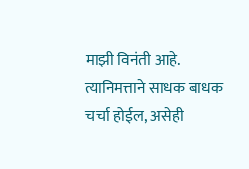माझी विनंती आहे. त्यानिमत्ताने साधक बाधक चर्चा होईल, असेही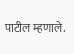पाटील म्हणाले.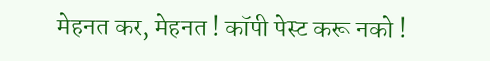मेहनत कर, मेहनत ! कॉपी पेस्ट करू नको !